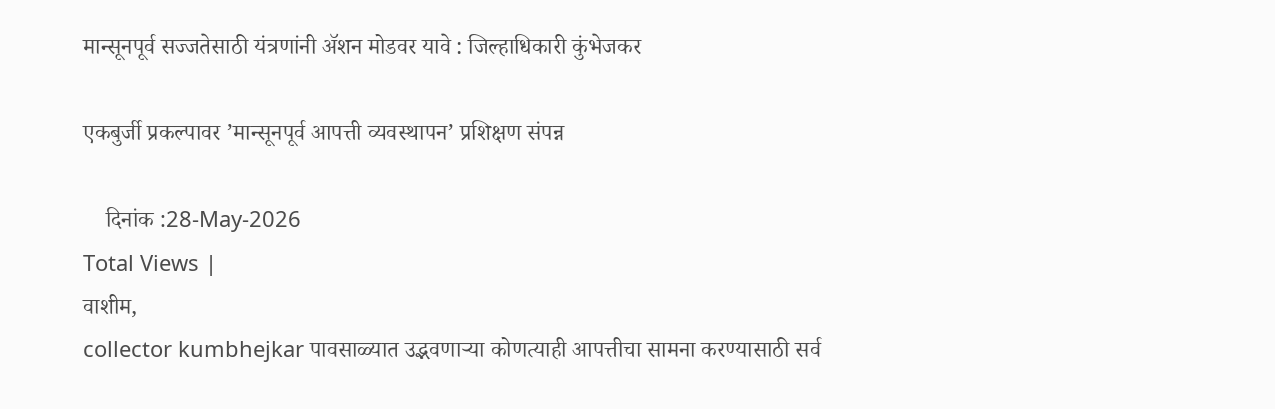मान्सूनपूर्व सज्जतेसाठी यंत्रणांनी अ‍ॅशन मोडवर यावे : जिल्हाधिकारी कुंभेजकर

एकबुर्जी प्रकल्पावर ’मान्सूनपूर्व आपत्ती व्यवस्थापन’ प्रशिक्षण संपन्न

    दिनांक :28-May-2026
Total Views |
वाशीम,
collector kumbhejkar पावसाळ्यात उद्भवणार्‍या कोणत्याही आपत्तीचा सामना करण्यासाठी सर्व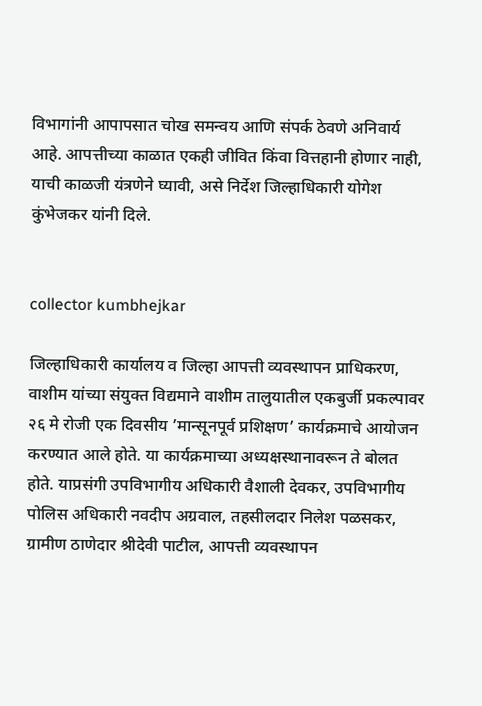विभागांनी आपापसात चोख समन्वय आणि संपर्क ठेवणे अनिवार्य आहे. आपत्तीच्या काळात एकही जीवित किंवा वित्तहानी होणार नाही, याची काळजी यंत्रणेने घ्यावी, असे निर्देश जिल्हाधिकारी योगेश कुंभेजकर यांनी दिले.


collector kumbhejkar

जिल्हाधिकारी कार्यालय व जिल्हा आपत्ती व्यवस्थापन प्राधिकरण, वाशीम यांच्या संयुक्त विद्यमाने वाशीम तालुयातील एकबुर्जी प्रकल्पावर २६ मे रोजी एक दिवसीय ’मान्सूनपूर्व प्रशिक्षण’ कार्यक्रमाचे आयोजन करण्यात आले होते. या कार्यक्रमाच्या अध्यक्षस्थानावरून ते बोलत होते. याप्रसंगी उपविभागीय अधिकारी वैशाली देवकर, उपविभागीय पोलिस अधिकारी नवदीप अग्रवाल, तहसीलदार निलेश पळसकर, ग्रामीण ठाणेदार श्रीदेवी पाटील, आपत्ती व्यवस्थापन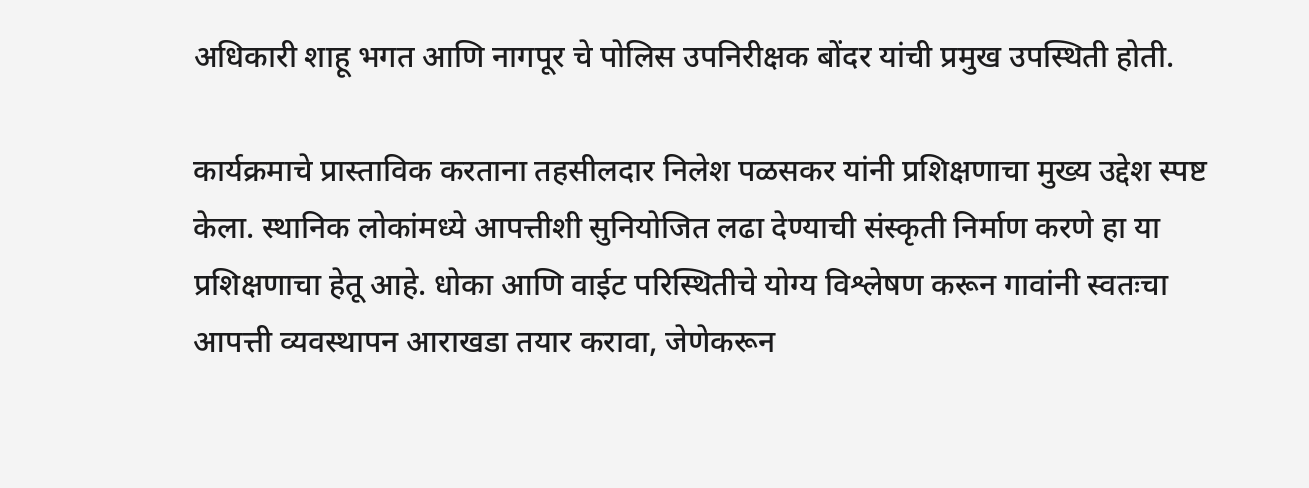अधिकारी शाहू भगत आणि नागपूर चे पोलिस उपनिरीक्षक बोंदर यांची प्रमुख उपस्थिती होती.

कार्यक्रमाचे प्रास्ताविक करताना तहसीलदार निलेश पळसकर यांनी प्रशिक्षणाचा मुख्य उद्देश स्पष्ट केला. स्थानिक लोकांमध्ये आपत्तीशी सुनियोजित लढा देण्याची संस्कृती निर्माण करणे हा या प्रशिक्षणाचा हेतू आहे. धोका आणि वाईट परिस्थितीचे योग्य विश्लेषण करून गावांनी स्वतःचा आपत्ती व्यवस्थापन आराखडा तयार करावा, जेणेकरून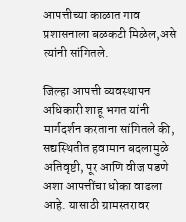आपत्तीच्या काळात गाव प्रशासनाला बळकटी मिळेल,असे त्यांनी सांगितले.

जिल्हा आपत्ती व्यवस्थापन अधिकारी शाहू भगत यांनी मार्गदर्शन करताना सांगितले की, सद्यस्थितीत हवामान बदलामुळे अतिवृष्टी, पूर आणि वीज पडणे अशा आपत्तींचा धोका वाढला आहे. यासाठी ग्रामस्तरावर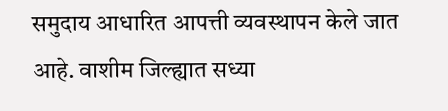समुदाय आधारित आपत्ती व्यवस्थापन केले जात आहे. वाशीम जिल्ह्यात सध्या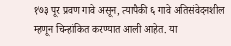१७३ पूर प्रवण गावे असून, त्यापैकी ६ गावे अतिसंवेदनशील म्हणून चिन्हांकित करण्यात आली आहेत. या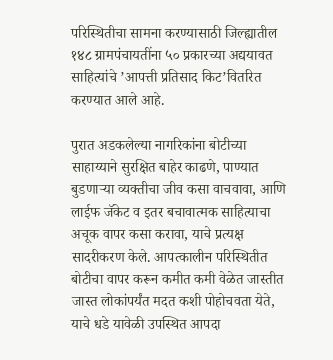परिस्थितीचा सामना करण्यासाठी जिल्ह्यातील १४८ ग्रामपंचायतींना ५० प्रकारच्या अद्ययावत साहित्यांचे ’आपत्ती प्रतिसाद किट’वितरित करण्यात आले आहे.

पुरात अडकलेल्या नागरिकांना बोटीच्या साहाय्याने सुरक्षित बाहेर काढणे, पाण्यात बुडणार्‍या व्यक्तीचा जीव कसा वाचवावा, आणि लाईफ जॅकेट व इतर बचावात्मक साहित्याचा अचूक वापर कसा करावा, याचे प्रत्यक्ष सादरीकरण केले. आपत्कालीन परिस्थितीत बोटीचा वापर करून कमीत कमी वेळेत जास्तीत जास्त लोकांपर्यंत मदत कशी पोहोचवता येते, याचे धडे यावेळी उपस्थित आपदा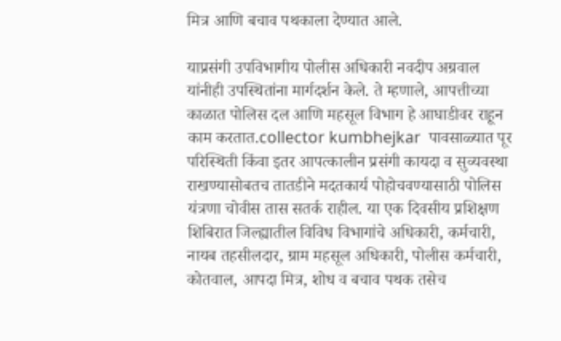मित्र आणि बचाव पथकाला देण्यात आले.

याप्रसंगी उपविभागीय पोलीस अधिकारी नवदीप अग्रवाल यांनीही उपस्थितांना मार्गदर्शन केले. ते म्हणाले, आपत्तीच्या काळात पोलिस दल आणि महसूल विभाग हे आघाडीवर राहून काम करतात.collector kumbhejkar  पावसाळ्यात पूर परिस्थिती किंवा इतर आपत्कालीन प्रसंगी कायदा व सुव्यवस्था राखण्यासोबतच तातडीने मदतकार्य पोहोचवण्यासाठी पोलिस यंत्रणा चोवीस तास सतर्क राहील. या एक दिवसीय प्रशिक्षण शिबिरात जिल्ह्यातील विविध विभागांचे अधिकारी, कर्मचारी, नायब तहसीलदार, ग्राम महसूल अधिकारी, पोलीस कर्मचारी, कोतवाल, आपदा मित्र, शोध व बचाव पथक तसेच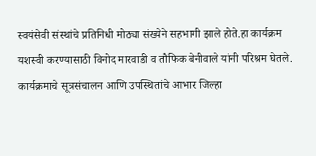स्वयंसेवी संस्थांचे प्रतिनिधी मोठ्या संख्येने सहभागी झाले होते.हा कार्यक्रम यशस्वी करण्यासाठी विनोद मारवाडी व तौफिक बेनीवाले यांनी परिश्रम घेतले. कार्यक्रमाचे सूत्रसंचालन आणि उपस्थितांचे आभार जिल्हा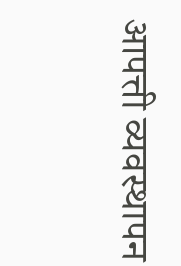आपत्ती व्यवस्थापन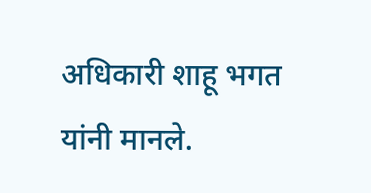अधिकारी शाहू भगत यांनी मानले.